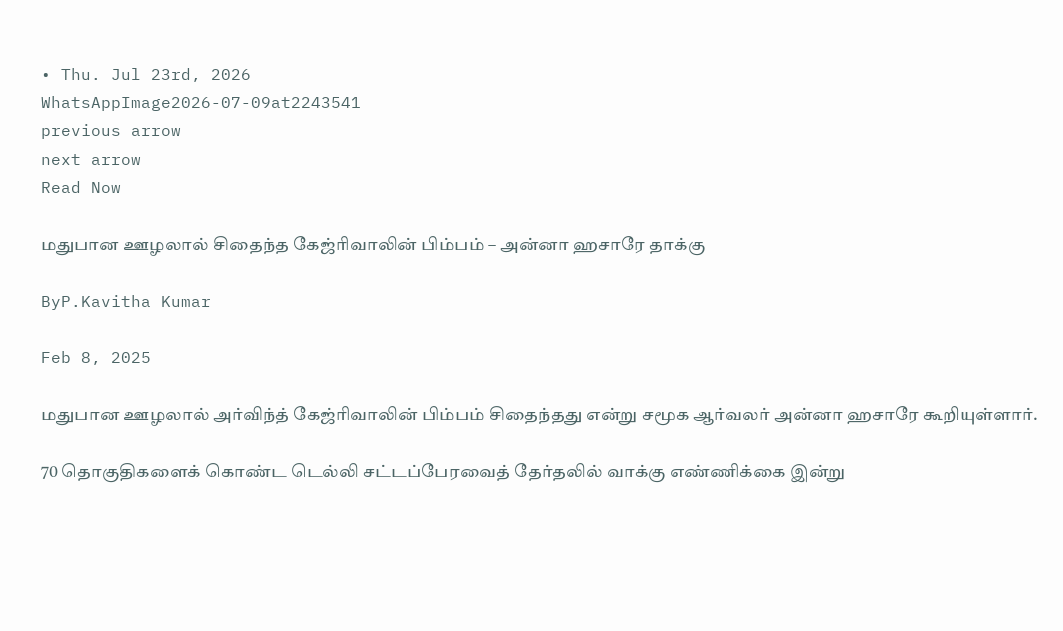• Thu. Jul 23rd, 2026
WhatsAppImage2026-07-09at2243541
previous arrow
next arrow
Read Now

மதுபான ஊழலால் சிதைந்த கேஜ்ரிவாலின் பிம்பம் – அன்னா ஹசாரே தாக்கு

ByP.Kavitha Kumar

Feb 8, 2025

மதுபான ஊழலால் அர்விந்த் கேஜ்ரிவாலின் பிம்பம் சிதைந்தது என்று சமூக ஆர்வலர் அன்னா ஹசாரே கூறியுள்ளார்.

70 தொகுதிகளைக் கொண்ட டெல்லி சட்டப்பேரவைத் தேர்தலில் வாக்கு எண்ணிக்கை இன்று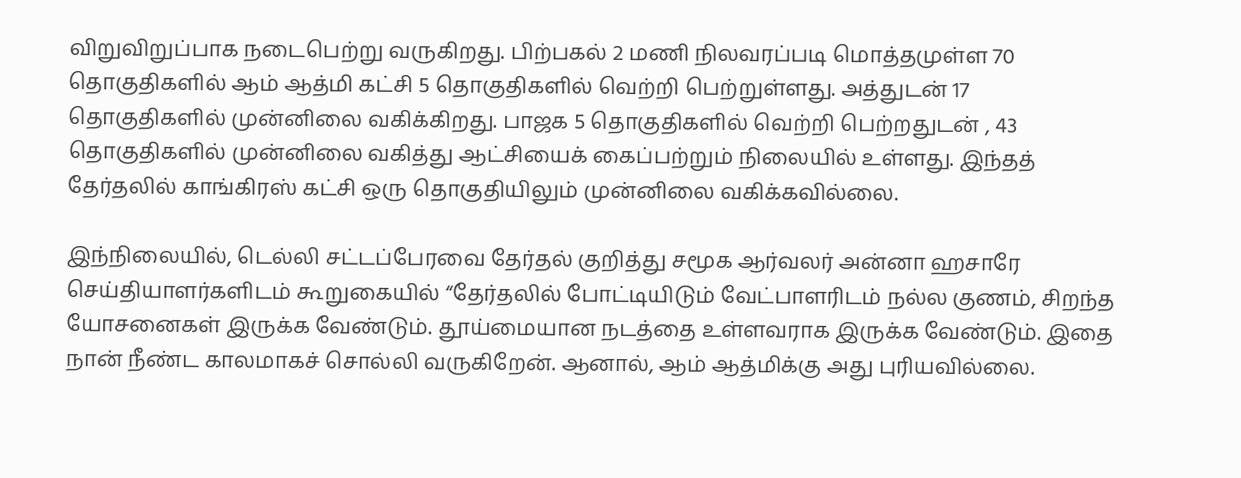விறுவிறுப்பாக நடைபெற்று வருகிறது. பிற்பகல் 2 மணி நிலவரப்படி மொத்தமுள்ள 70 தொகுதிகளில் ஆம் ஆத்மி கட்சி 5 தொகுதிகளில் வெற்றி பெற்றுள்ளது. அத்துடன் 17 தொகுதிகளில் முன்னிலை வகிக்கிறது. பாஜக 5 தொகுதிகளில் வெற்றி பெற்றதுடன் , 43 தொகுதிகளில் முன்னிலை வகித்து ஆட்சியைக் கைப்பற்றும் நிலையில் உள்ளது. இந்தத் தேர்தலில் காங்கிரஸ் கட்சி ஒரு தொகுதியிலும் முன்னிலை வகிக்கவில்லை.

இந்நிலையில், டெல்லி சட்டப்பேரவை தேர்தல் குறித்து சமூக ஆர்வலர் அன்னா ஹசாரே செய்தியாளர்களிடம் கூறுகையில் “தேர்தலில் போட்டியிடும் வேட்பாளரிடம் நல்ல குணம், சிறந்த யோசனைகள் இருக்க வேண்டும். தூய்மையான நடத்தை உள்ளவராக இருக்க வேண்டும். இதை நான் நீண்ட காலமாகச் சொல்லி வருகிறேன். ஆனால், ஆம் ஆத்மிக்கு அது புரியவில்லை.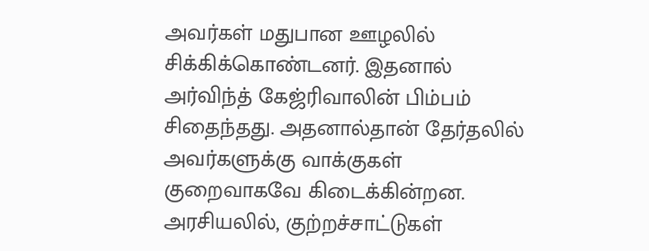அவர்கள் மதுபான ஊழலில் சிக்கிக்கொண்டனர். இதனால் அர்விந்த் கேஜ்ரிவாலின் பிம்பம் சிதைந்தது. அதனால்தான் தேர்தலில் அவர்களுக்கு வாக்குகள் குறைவாகவே கிடைக்கின்றன. அரசியலில், குற்றச்சாட்டுகள்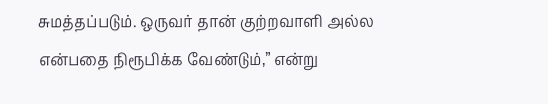சுமத்தப்படும். ஒருவர் தான் குற்றவாளி அல்ல என்பதை நிரூபிக்க வேண்டும்,” என்று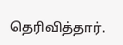தெரிவித்தார்.